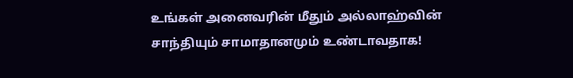உங்கள் அனைவரின் மீதும் அல்லாஹ்வின் சாந்தியும் சாமாதானமும் உண்டாவதாக!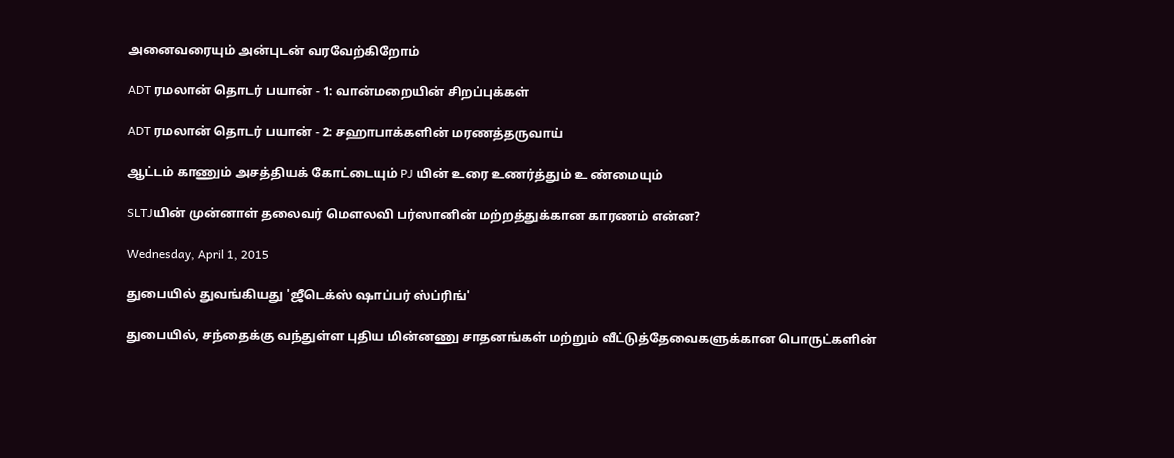அனைவரையும் அன்புடன் வரவேற்கிறோம்

ADT ரமலான் தொடர் பயான் - 1: வான்மறையின் சிறப்புக்கள்

ADT ரமலான் தொடர் பயான் - 2: சஹாபாக்களின் மரணத்தருவாய்

ஆட்டம் காணும் அசத்தியக் கோட்டையும் PJ யின் உரை உணர்த்தும் உ ண்மையும்

SLTJயின் முன்னாள் தலைவர் மௌலவி பர்ஸானின் மற்றத்துக்கான காரணம் என்ன?

Wednesday, April 1, 2015

துபையில் துவங்கியது 'ஜீடெக்ஸ் ஷாப்பர் ஸ்ப்ரிங்'

துபையில், சந்தைக்கு வந்துள்ள புதிய மின்னணு சாதனங்கள் மற்றும் வீட்டுத்தேவைகளுக்கான பொருட்களின்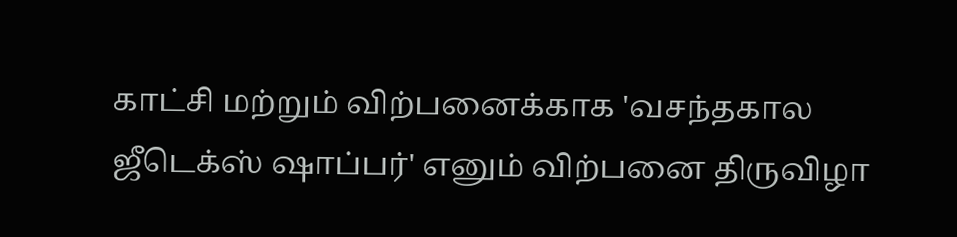காட்சி மற்றும் விற்பனைக்காக 'வசந்தகால ஜீடெக்ஸ் ஷாப்பர்' எனும் விற்பனை திருவிழா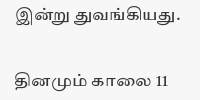இன்று துவங்கியது.


தினமும் காலை 11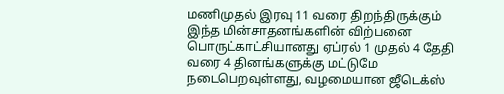மணிமுதல் இரவு 11 வரை திறந்திருக்கும் இந்த மின்சாதனங்களின் விற்பனை பொருட்காட்சியானது ஏப்ரல் 1 முதல் 4 தேதி வரை 4 தினங்களுக்கு மட்டுமே நடைபெறவுள்ளது, வழமையான ஜீடெக்ஸ்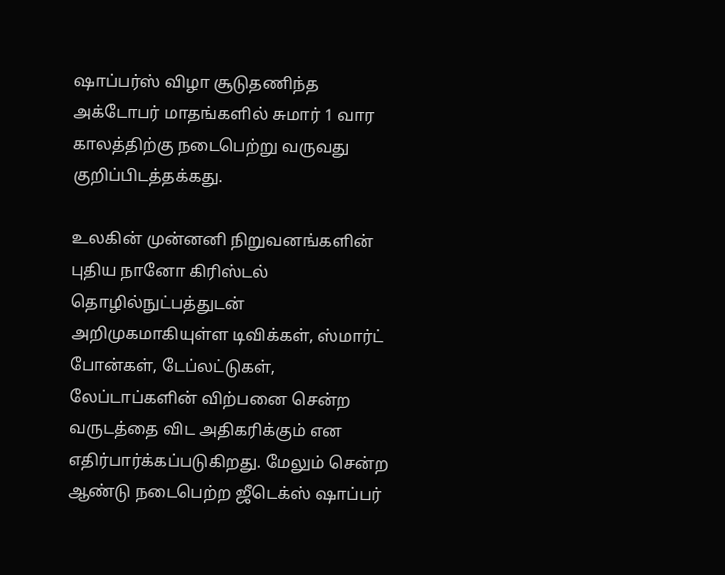ஷாப்பர்ஸ் விழா சூடுதணிந்த அக்டோபர் மாதங்களில் சுமார் 1 வார காலத்திற்கு நடைபெற்று வருவது குறிப்பிடத்தக்கது.

உலகின் முன்னனி நிறுவனங்களின் புதிய நானோ கிரிஸ்டல் தொழில்நுட்பத்துடன் அறிமுகமாகியுள்ள டிவிக்கள், ஸ்மார்ட் போன்கள், டேப்லட்டுகள், லேப்டாப்களின் விற்பனை சென்ற வருடத்தை விட அதிகரிக்கும் என எதிர்பார்க்கப்படுகிறது. மேலும் சென்ற ஆண்டு நடைபெற்ற ஜீடெக்ஸ் ஷாப்பர்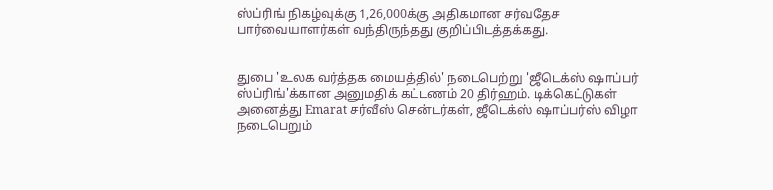ஸ்ப்ரிங் நிகழ்வுக்கு 1,26,000க்கு அதிகமான சர்வதேச பார்வையாளர்கள் வந்திருந்தது குறிப்பிடத்தக்கது.


துபை 'உலக வர்த்தக மையத்தில்' நடைபெற்று 'ஜீடெக்ஸ் ஷாப்பர் ஸ்ப்ரிங்'க்கான அனுமதிக் கட்டணம் 20 திர்ஹம். டிக்கெட்டுகள் அனைத்து Emarat சர்வீஸ் சென்டர்கள், ஜீடெக்ஸ் ஷாப்பர்ஸ் விழா நடைபெறும்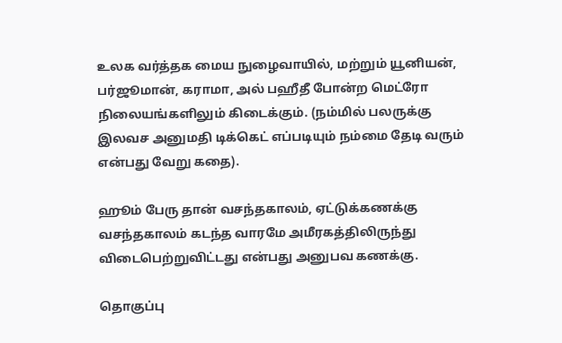உலக வர்த்தக மைய நுழைவாயில், மற்றும் யூனியன், பர்ஜூமான், கராமா, அல் பஹீதீ போன்ற மெட்ரோ நிலையங்களிலும் கிடைக்கும். (நம்மில் பலருக்கு இலவச அனுமதி டிக்கெட் எப்படியும் நம்மை தேடி வரும் என்பது வேறு கதை).

ஹூம் பேரு தான் வசந்தகாலம், ஏட்டுக்கணக்கு வசந்தகாலம் கடந்த வாரமே அமீரகத்திலிருந்து விடைபெற்றுவிட்டது என்பது அனுபவ கணக்கு.

தொகுப்பு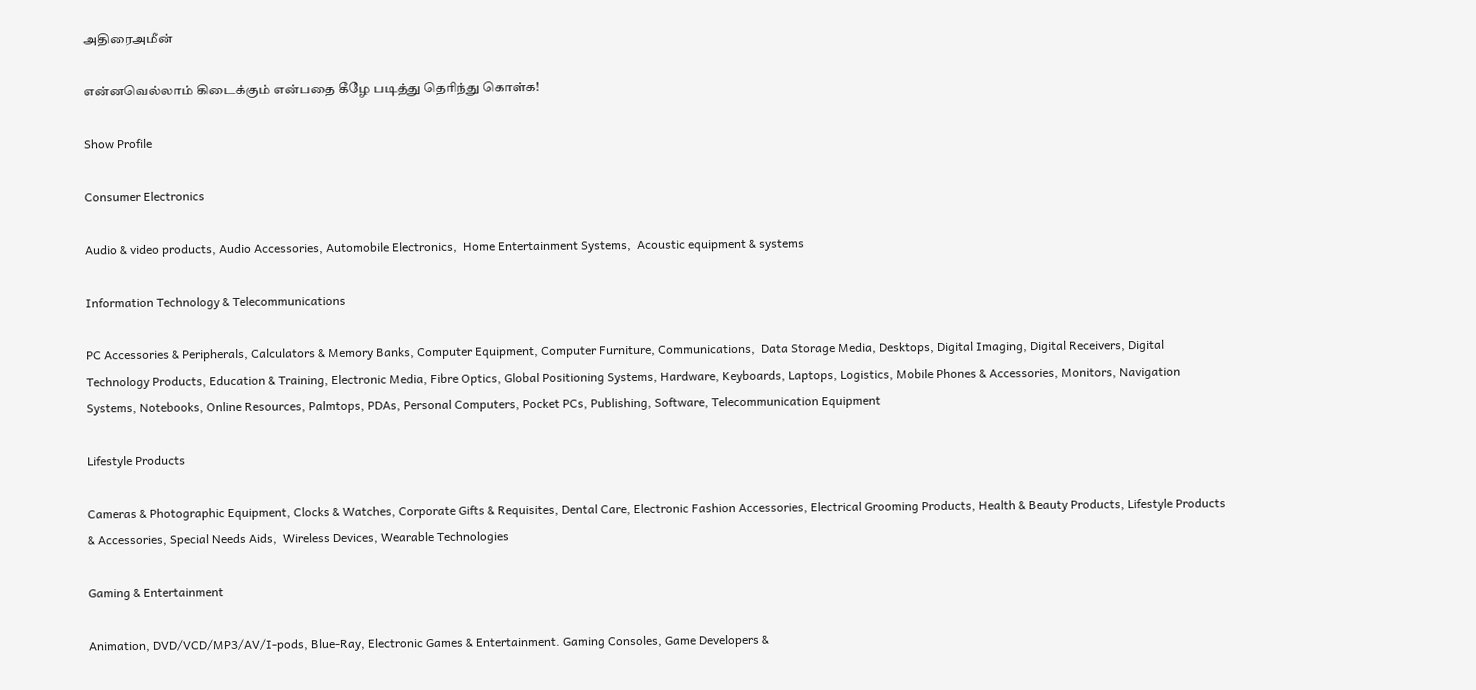அதிரைஅமீன்

என்னவெல்லாம் கிடைக்கும் என்பதை கீழே படித்து தெரிந்து கொள்க!

Show Profile

Consumer Electronics

Audio & video products, Audio Accessories, Automobile Electronics,  Home Entertainment Systems,  Acoustic equipment & systems

Information Technology & Telecommunications

PC Accessories & Peripherals, Calculators & Memory Banks, Computer Equipment, Computer Furniture, Communications,  Data Storage Media, Desktops, Digital Imaging, Digital Receivers, Digital Technology Products, Education & Training, Electronic Media, Fibre Optics, Global Positioning Systems, Hardware, Keyboards, Laptops, Logistics, Mobile Phones & Accessories, Monitors, Navigation Systems, Notebooks, Online Resources, Palmtops, PDAs, Personal Computers, Pocket PCs, Publishing, Software, Telecommunication Equipment

Lifestyle Products

Cameras & Photographic Equipment, Clocks & Watches, Corporate Gifts & Requisites, Dental Care, Electronic Fashion Accessories, Electrical Grooming Products, Health & Beauty Products, Lifestyle Products & Accessories, Special Needs Aids,  Wireless Devices, Wearable Technologies

Gaming & Entertainment

Animation, DVD/VCD/MP3/AV/I-pods, Blue-Ray, Electronic Games & Entertainment. Gaming Consoles, Game Developers &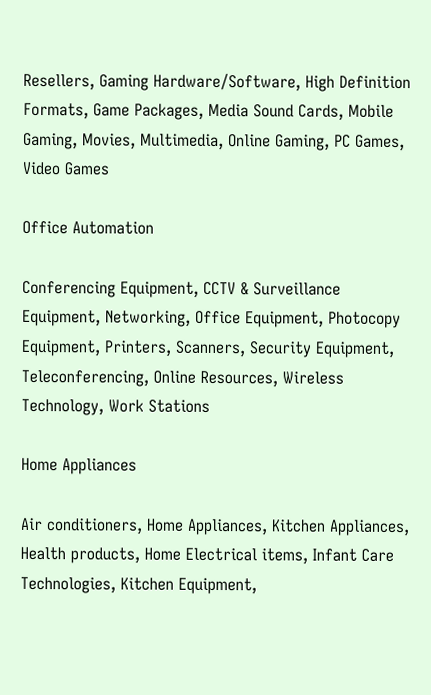Resellers, Gaming Hardware/Software, High Definition Formats, Game Packages, Media Sound Cards, Mobile Gaming, Movies, Multimedia, Online Gaming, PC Games, Video Games

Office Automation

Conferencing Equipment, CCTV & Surveillance Equipment, Networking, Office Equipment, Photocopy Equipment, Printers, Scanners, Security Equipment,  Teleconferencing, Online Resources, Wireless Technology, Work Stations

Home Appliances

Air conditioners, Home Appliances, Kitchen Appliances, Health products, Home Electrical items, Infant Care Technologies, Kitchen Equipment,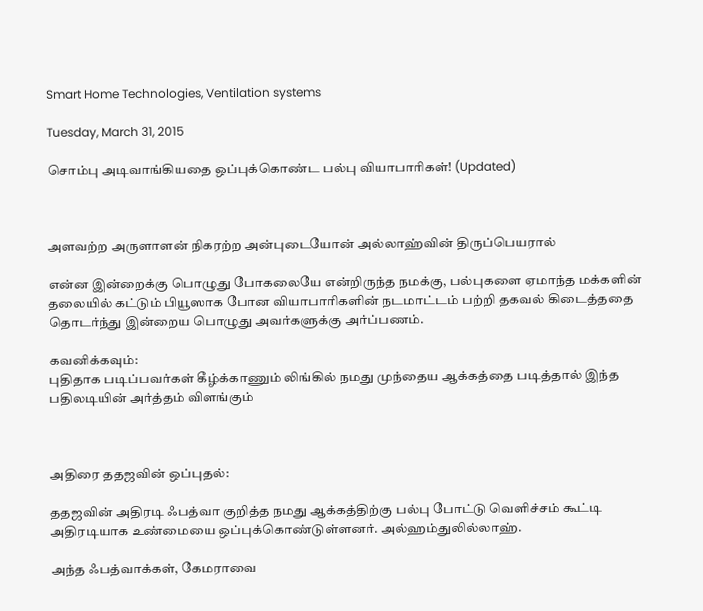Smart Home Technologies, Ventilation systems

Tuesday, March 31, 2015

சொம்பு அடிவாங்கியதை ஒப்புக்கொண்ட பல்பு வியாபாரிகள்! (Updated)



அளவற்ற அருளாளன் நிகரற்ற அன்புடையோன் அல்லாஹ்வின் திருப்பெயரால்

என்ன இன்றைக்கு பொழுது போகலையே என்றிருந்த நமக்கு, பல்புகளை ஏமாந்த மக்களின் தலையில் கட்டும் பியூஸாக போன வியாபாரிகளின் நடமாட்டம் பற்றி தகவல் கிடைத்ததை தொடர்ந்து இன்றைய பொழுது அவர்களுக்கு அர்ப்பணம்.

கவனிக்கவும்:
புதிதாக படிப்பவர்கள் கீழ்க்காணும் லிங்கில் நமது முந்தைய ஆக்கத்தை படித்தால் இந்த பதிலடியின் அர்த்தம் விளங்கும்



அதிரை ததஜவின் ஒப்புதல்:

ததஜவின் அதிரடி ஃபத்வா குறித்த நமது ஆக்கத்திற்கு பல்பு போட்டு வெளிச்சம் கூட்டி அதிரடியாக உண்மையை ஒப்புக்கொண்டுள்ளனர். அல்ஹம்துலில்லாஹ்.

அந்த ஃபத்வாக்கள், கேமராவை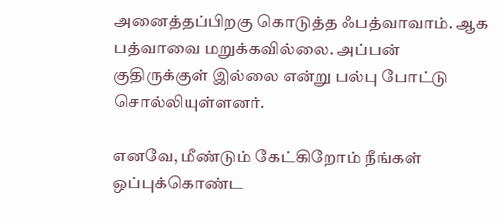அனைத்தப்பிறகு கொடுத்த ஃபத்வாவாம். ஆக பத்வாவை மறுக்கவில்லை. அப்பன் குதிருக்குள் இல்லை என்று பல்பு போட்டு சொல்லியுள்ளனர்.

எனவே, மீண்டும் கேட்கிறோம் நீங்கள் ஒப்புக்கொண்ட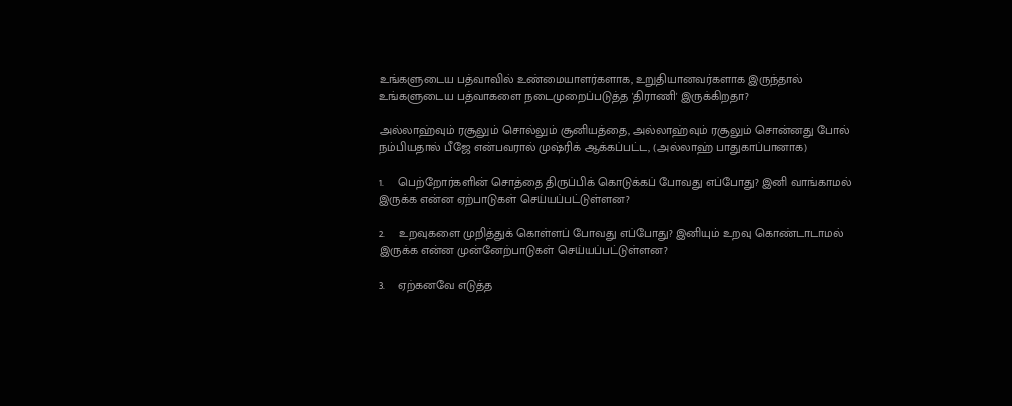உங்களுடைய பத்வாவில் உண்மையாளர்களாக, உறுதியானவர்களாக இருந்தால் உங்களுடைய பத்வாகளை நடைமுறைப்படுத்த 'திராணி' இருக்கிறதா?

அல்லாஹ்வும் ரசூலும் சொல்லும் சூனியத்தை, அல்லாஹ்வும் ரசூலும் சொன்னது போல் நம்பியதால் பீஜே என்பவரால் முஷ்ரிக் ஆக்கப்பட்ட, (அல்லாஹ் பாதுகாப்பானாக)

1.    பெற்றோர்களின் சொத்தை திருப்பிக் கொடுக்கப் போவது எப்போது? இனி வாங்காமல் இருக்க என்ன ஏற்பாடுகள் செய்யப்பட்டுள்ளன?

2.    உறவுகளை முறித்துக் கொள்ளப் போவது எப்போது? இனியும் உறவு கொண்டாடாமல் இருக்க என்ன முன்னேற்பாடுகள் செய்யப்பட்டுள்ளன?

3.    ஏற்கனவே எடுத்த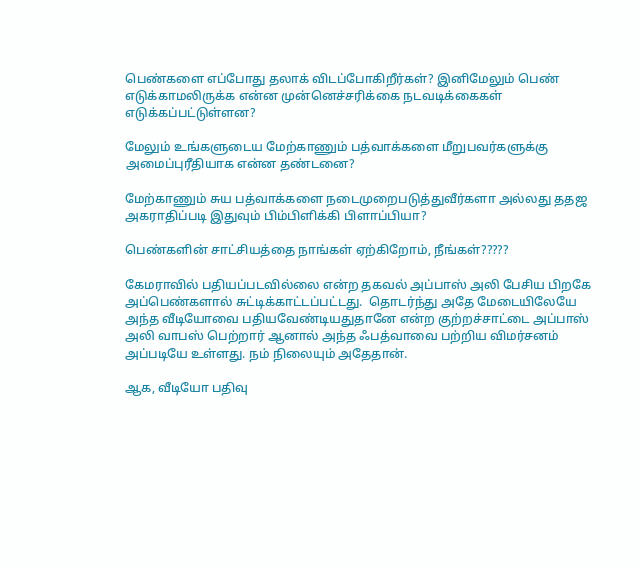பெண்களை எப்போது தலாக் விடப்போகிறீர்கள்? இனிமேலும் பெண் எடுக்காமலிருக்க என்ன முன்னெச்சரிக்கை நடவடிக்கைகள் எடுக்கப்பட்டுள்ளன?

மேலும் உங்களுடைய மேற்காணும் பத்வாக்களை மீறுபவர்களுக்கு அமைப்புரீதியாக என்ன தண்டனை?

மேற்காணும் சுய பத்வாக்களை நடைமுறைபடுத்துவீர்களா அல்லது ததஜ அகராதிப்படி இதுவும் பிம்பிளிக்கி பிளாப்பியா?

பெண்களின் சாட்சியத்தை நாங்கள் ஏற்கிறோம், நீங்கள்?????

கேமராவில் பதியப்படவில்லை என்ற தகவல் அப்பாஸ் அலி பேசிய பிறகே அப்பெண்களால் சுட்டிக்காட்டப்பட்டது.  தொடர்ந்து அதே மேடையிலேயே அந்த வீடியோவை பதியவேண்டியதுதானே என்ற குற்றச்சாட்டை அப்பாஸ் அலி வாபஸ் பெற்றார் ஆனால் அந்த ஃபத்வாவை பற்றிய விமர்சனம் அப்படியே உள்ளது. நம் நிலையும் அதேதான்.

ஆக, வீடியோ பதிவு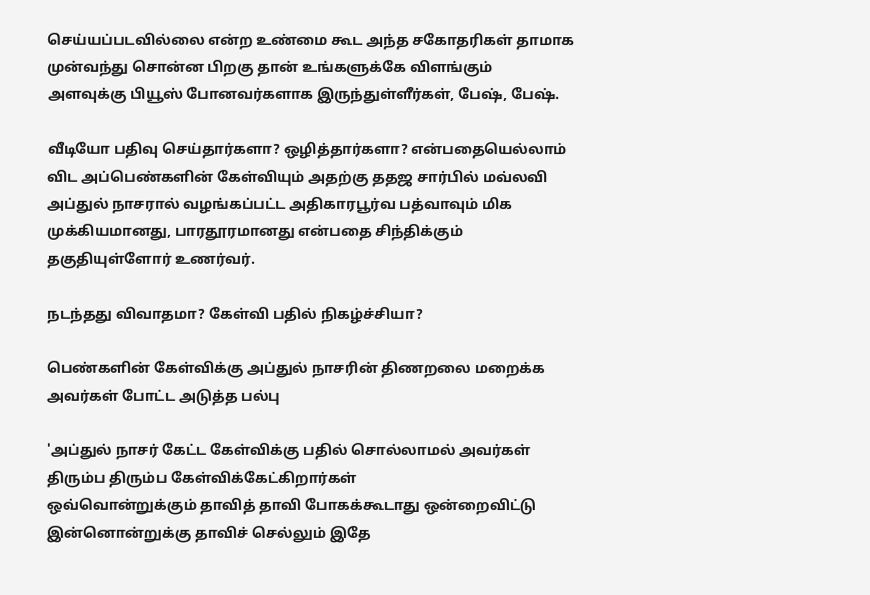செய்யப்படவில்லை என்ற உண்மை கூட அந்த சகோதரிகள் தாமாக முன்வந்து சொன்ன பிறகு தான் உங்களுக்கே விளங்கும் அளவுக்கு பியூஸ் போனவர்களாக இருந்துள்ளீர்கள், பேஷ், பேஷ்.

வீடியோ பதிவு செய்தார்களா? ஒழித்தார்களா? என்பதையெல்லாம் விட அப்பெண்களின் கேள்வியும் அதற்கு ததஜ சார்பில் மவ்லவி அப்துல் நாசரால் வழங்கப்பட்ட அதிகாரபூர்வ பத்வாவும் மிக முக்கியமானது, பாரதூரமானது என்பதை சிந்திக்கும் தகுதியுள்ளோர் உணர்வர்.

நடந்தது விவாதமா? கேள்வி பதில் நிகழ்ச்சியா?

பெண்களின் கேள்விக்கு அப்துல் நாசரின் திணறலை மறைக்க அவர்கள் போட்ட அடுத்த பல்பு

'அப்துல் நாசர் கேட்ட கேள்விக்கு பதில் சொல்லாமல் அவர்கள் திரும்ப திரும்ப கேள்விக்கேட்கிறார்கள்
ஒவ்வொன்றுக்கும் தாவித் தாவி போகக்கூடாது ஒன்றைவிட்டு இன்னொன்றுக்கு தாவிச் செல்லும் இதே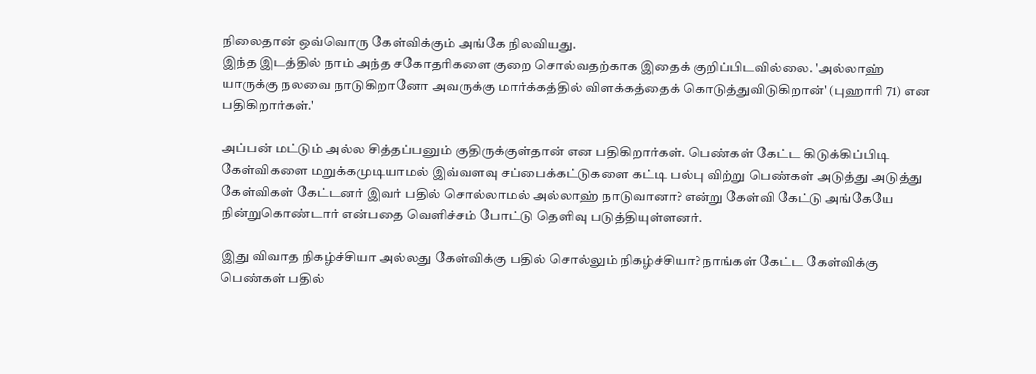நிலைதான் ஒவ்வொரு கேள்விக்கும் அங்கே நிலவியது.
இந்த இடத்தில் நாம் அந்த சகோதரிகளை குறை சொல்வதற்காக இதைக் குறிப்பிடவில்லை. 'அல்லாஹ் யாருக்கு நலவை நாடுகிறானோ அவருக்கு மார்க்கத்தில் விளக்கத்தைக் கொடுத்துவிடுகிறான்' (புஹாரி 71) என பதிகிறார்கள்.'

அப்பன் மட்டும் அல்ல சித்தப்பனும் குதிருக்குள்தான் என பதிகிறார்கள். பெண்கள் கேட்ட கிடுக்கிப்பிடி கேள்விகளை மறுக்கமுடியாமல் இவ்வளவு சப்பைக்கட்டுகளை கட்டி பல்பு விற்று பெண்கள் அடுத்து அடுத்து கேள்விகள் கேட்டனர் இவர் பதில் சொல்லாமல் அல்லாஹ் நாடுவானா? என்று கேள்வி கேட்டு அங்கேயே நின்றுகொண்டார் என்பதை வெளிச்சம் போட்டு தெளிவு படுத்தியுள்ளனர்.

இது விவாத நிகழ்ச்சியா அல்லது கேள்விக்கு பதில் சொல்லும் நிகழ்ச்சியா? நாங்கள் கேட்ட கேள்விக்கு பெண்கள் பதில்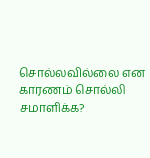சொல்லவில்லை என காரணம் சொல்லி சமாளிக்க?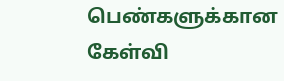பெண்களுக்கான கேள்வி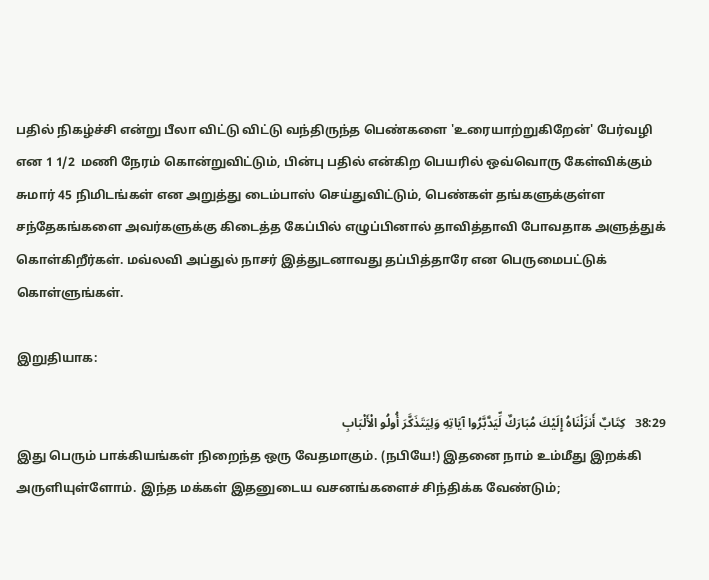பதில் நிகழ்ச்சி என்று பீலா விட்டு விட்டு வந்திருந்த பெண்களை 'உரையாற்றுகிறேன்' பேர்வழி என 1 1/2  மணி நேரம் கொன்றுவிட்டும், பின்பு பதில் என்கிற பெயரில் ஒவ்வொரு கேள்விக்கும் சுமார் 45 நிமிடங்கள் என அறுத்து டைம்பாஸ் செய்துவிட்டும், பெண்கள் தங்களுக்குள்ள சந்தேகங்களை அவர்களுக்கு கிடைத்த கேப்பில் எழுப்பினால் தாவித்தாவி போவதாக அளுத்துக் கொள்கிறீர்கள். மவ்லவி அப்துல் நாசர் இத்துடனாவது தப்பித்தாரே என பெருமைபட்டுக் கொள்ளுங்கள்.

இறுதியாக:

38:29   كِتَابٌ أَنزَلْنَاهُ إِلَيْكَ مُبَارَكٌ لِّيَدَّبَّرُوا آيَاتِهِ وَلِيَتَذَكَّرَ أُولُو الْأَلْبَابِ
இது பெரும் பாக்கியங்கள் நிறைந்த ஒரு வேதமாகும். (நபியே!) இதனை நாம் உம்மீது இறக்கி அருளியுள்ளோம். இந்த மக்கள் இதனுடைய வசனங்களைச் சிந்திக்க வேண்டும்;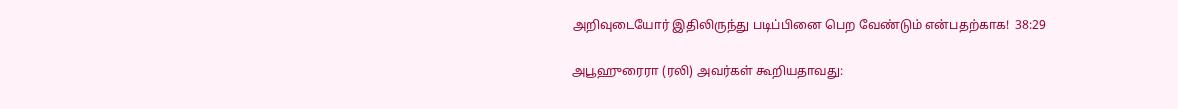அறிவுடையோர் இதிலிருந்து படிப்பினை பெற வேண்டும் என்பதற்காக!  38:29

அபூஹுரைரா (ரலி) அவர்கள் கூறியதாவது: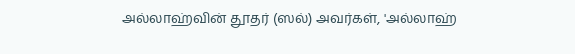அல்லாஹ்வின் தூதர் (ஸல்) அவர்கள், 'அல்லாஹ்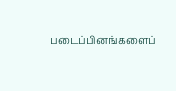படைப்பினங்களைப்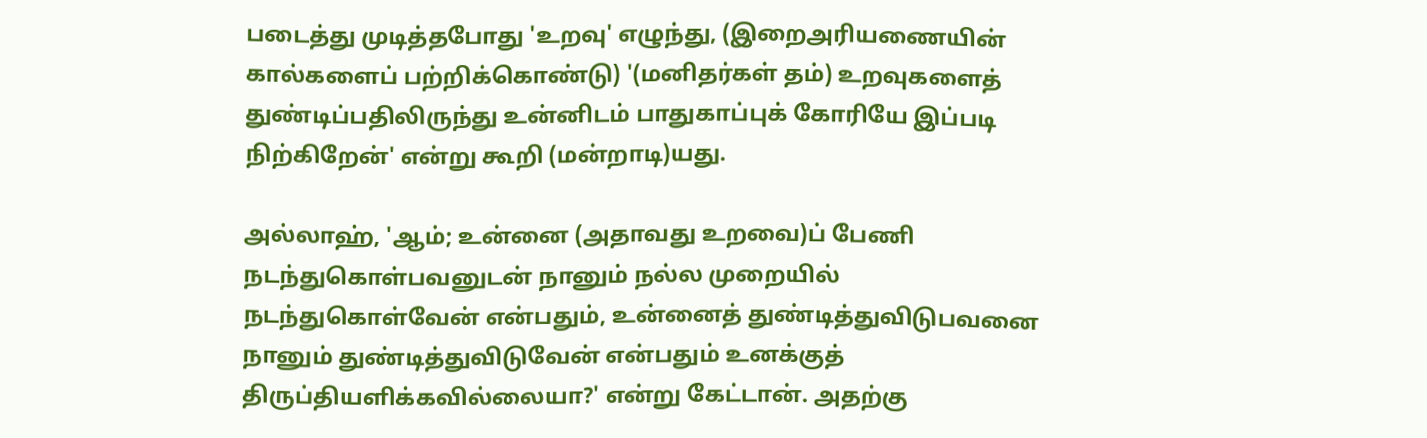படைத்து முடித்தபோது 'உறவு' எழுந்து, (இறைஅரியணையின் கால்களைப் பற்றிக்கொண்டு) '(மனிதர்கள் தம்) உறவுகளைத் துண்டிப்பதிலிருந்து உன்னிடம் பாதுகாப்புக் கோரியே இப்படி நிற்கிறேன்' என்று கூறி (மன்றாடி)யது.

அல்லாஹ், 'ஆம்; உன்னை (அதாவது உறவை)ப் பேணி நடந்துகொள்பவனுடன் நானும் நல்ல முறையில் நடந்துகொள்வேன் என்பதும், உன்னைத் துண்டித்துவிடுபவனை நானும் துண்டித்துவிடுவேன் என்பதும் உனக்குத் திருப்தியளிக்கவில்லையா?' என்று கேட்டான். அதற்கு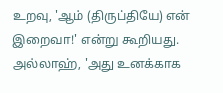உறவு, 'ஆம் (திருப்தியே) என் இறைவா!' என்று கூறியது. அல்லாஹ், 'அது உனக்காக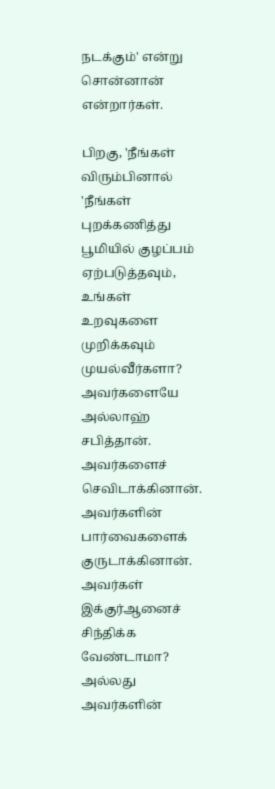நடக்கும்' என்று சொன்னான் என்றார்கள்.

பிறகு, 'நீங்கள் விரும்பினால் 'நீங்கள் புறக்கணித்து பூமியில் குழப்பம் ஏற்படுத்தவும், உங்கள் உறவுகளை முறிக்கவும் முயல்வீர்களா? அவர்களையே அல்லாஹ் சபித்தான். அவர்களைச் செவிடாக்கினான். அவர்களின் பார்வைகளைக் குருடாக்கினான். அவர்கள் இக்குர்ஆனைச் சிந்திக்க வேண்டாமா? அல்லது அவர்களின்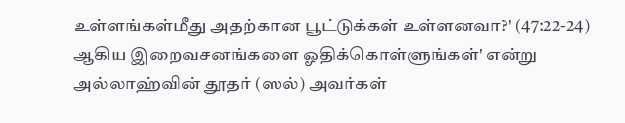உள்ளங்கள்மீது அதற்கான பூட்டுக்கள் உள்ளனவா?' (47:22-24) ஆகிய இறைவசனங்களை ஓதிக்கொள்ளுங்கள்' என்று அல்லாஹ்வின் தூதர் (ஸல்) அவர்கள்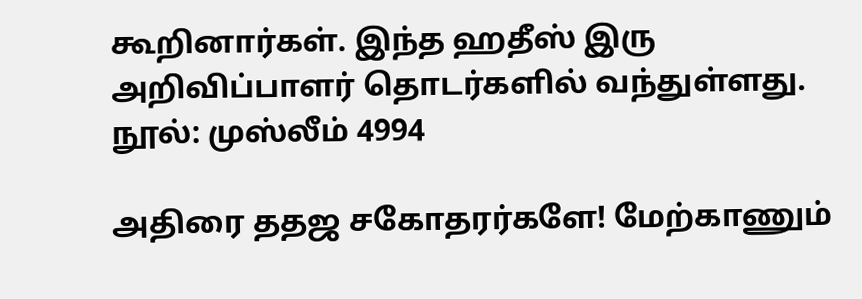கூறினார்கள். இந்த ஹதீஸ் இரு அறிவிப்பாளர் தொடர்களில் வந்துள்ளது. நூல்: முஸ்லீம் 4994

அதிரை ததஜ சகோதரர்களே! மேற்காணும்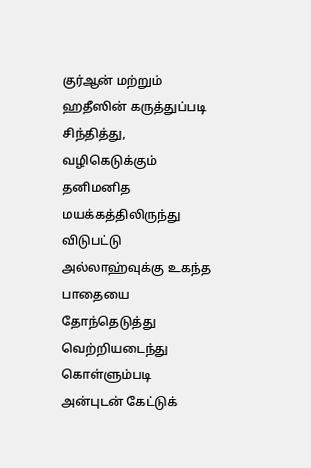குர்ஆன் மற்றும் ஹதீஸின் கருத்துப்படி சிந்தித்து, வழிகெடுக்கும் தனிமனித மயக்கத்திலிருந்து விடுபட்டு அல்லாஹ்வுக்கு உகந்த பாதையை தோந்தெடுத்து வெற்றியடைந்து கொள்ளும்படி அன்புடன் கேட்டுக்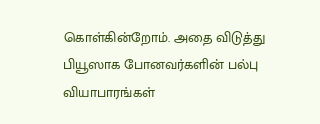கொள்கின்றோம். அதை விடுத்து பியூஸாக போனவர்களின் பல்பு வியாபாரங்கள்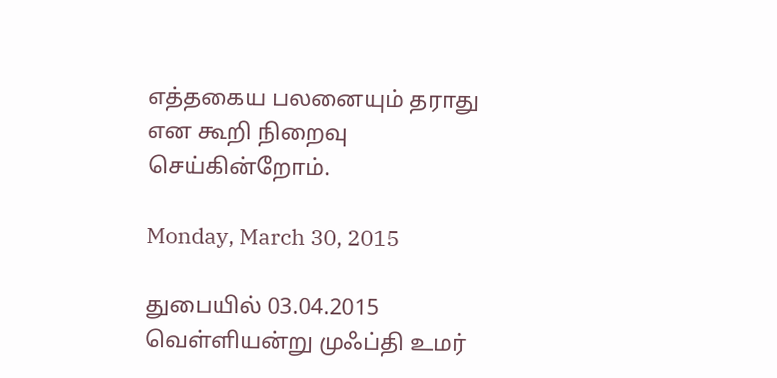எத்தகைய பலனையும் தராது என கூறி நிறைவு செய்கின்றோம்.

Monday, March 30, 2015

துபையில் 03.04.2015 வெள்ளியன்று முஃப்தி உமர்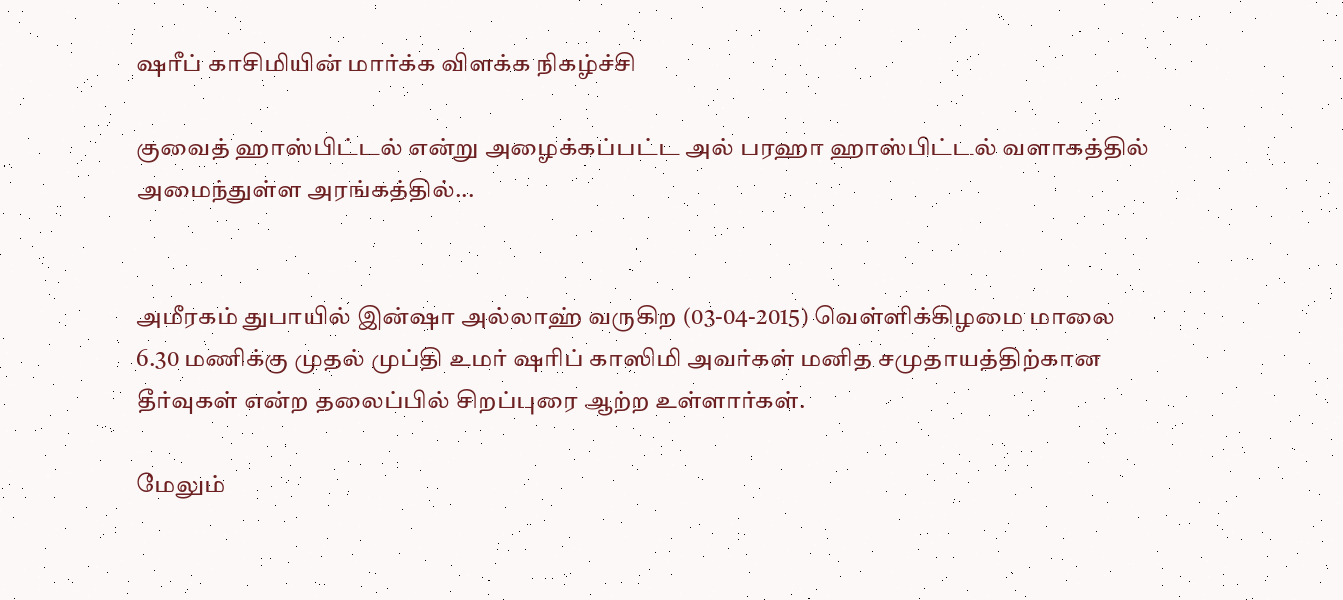ஷரீப் காசிமியின் மார்க்க விளக்க நிகழ்ச்சி

குவைத் ஹாஸ்பிட்டல் என்று அழைக்கப்பட்ட அல் பரஹா ஹாஸ்பிட்டல் வளாகத்தில் அமைந்துள்ள அரங்கத்தில்...


அமீரகம் துபாயில் இன்ஷா அல்லாஹ் வருகிற (03-04-2015) வெள்ளிக்கிழமை மாலை 6.30 மணிக்கு முதல் முப்தி உமர் ஷரிப் காஸிமி அவர்கள் மனித சமுதாயத்திற்கான தீர்வுகள் என்ற தலைப்பில் சிறப்புரை ஆற்ற உள்ளார்கள்.

மேலும்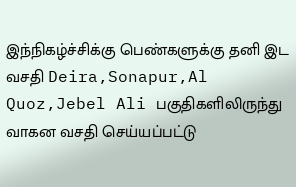இந்நிகழ்ச்சிக்கு பெண்களுக்கு தனி இட வசதி Deira,Sonapur,Al Quoz,Jebel Ali பகுதிகளிலிருந்து வாகன வசதி செய்யப்பட்டு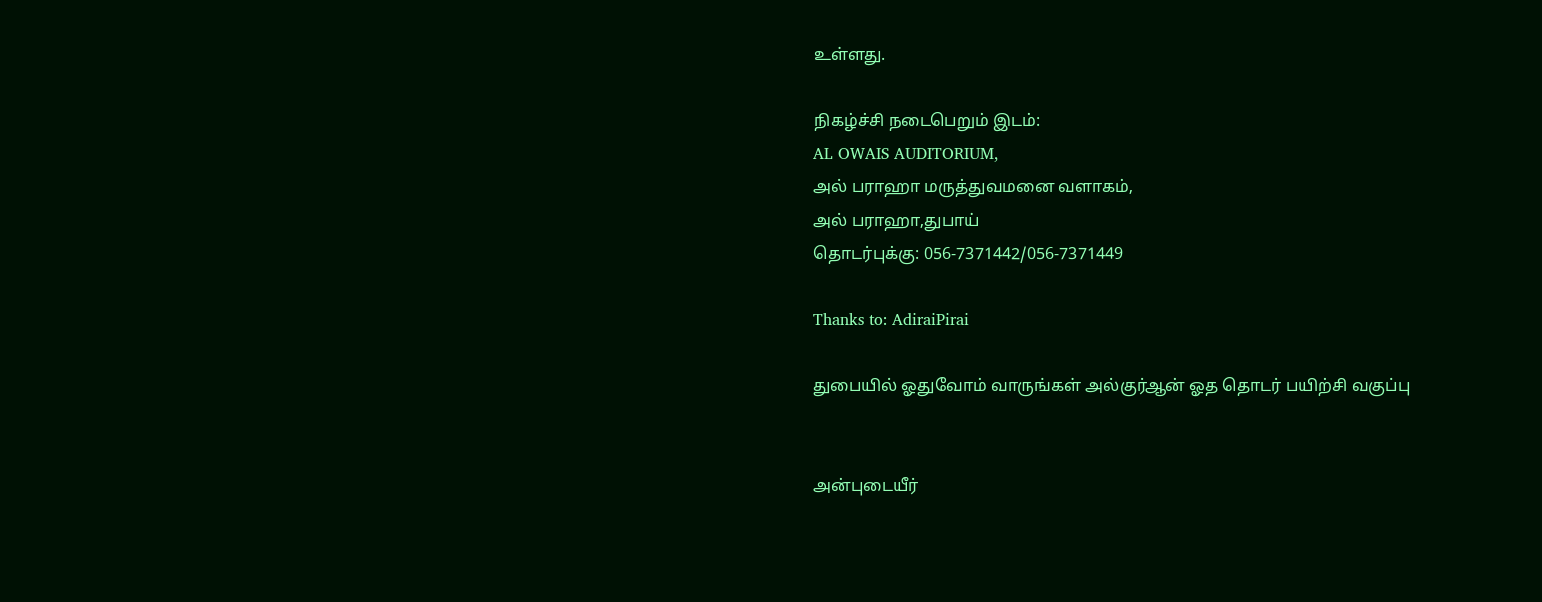உள்ளது.

நிகழ்ச்சி நடைபெறும் இடம்:
AL OWAIS AUDITORIUM,
அல் பராஹா மருத்துவமனை வளாகம்,
அல் பராஹா,துபாய்
தொடர்புக்கு: 056-7371442/056-7371449

Thanks to: AdiraiPirai

துபையில் ஓதுவோம் வாருங்கள் அல்குர்ஆன் ஓத தொடர் பயிற்சி வகுப்பு


அன்புடையீர்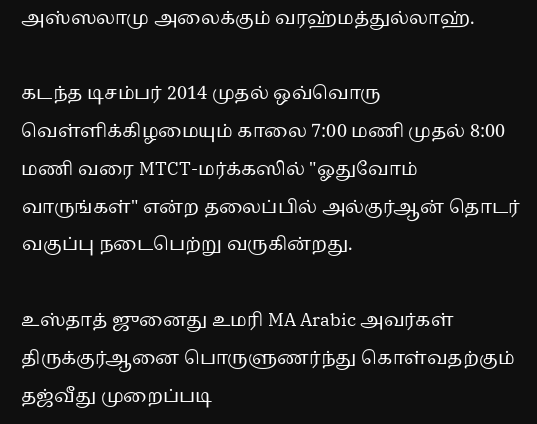அஸ்ஸலாமு அலைக்கும் வரஹ்மத்துல்லாஹ்.

கடந்த டிசம்பர் 2014 முதல் ஒவ்வொரு வெள்ளிக்கிழமையும் காலை 7:00 மணி முதல் 8:00 மணி வரை MTCT-மர்க்கஸில் "ஓதுவோம் வாருங்கள்" என்ற தலைப்பில் அல்குர்ஆன் தொடர் வகுப்பு நடைபெற்று வருகின்றது.

உஸ்தாத் ஜுனைது உமரி MA Arabic அவர்கள் திருக்குர்ஆனை பொருளுணர்ந்து கொள்வதற்கும் தஜ்வீது முறைப்படி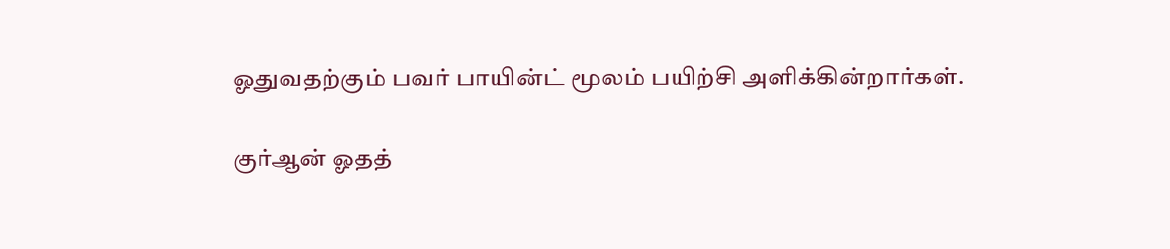ஓதுவதற்கும் பவர் பாயின்ட் மூலம் பயிற்சி அளிக்கின்றார்கள்.

குர்ஆன் ஓதத்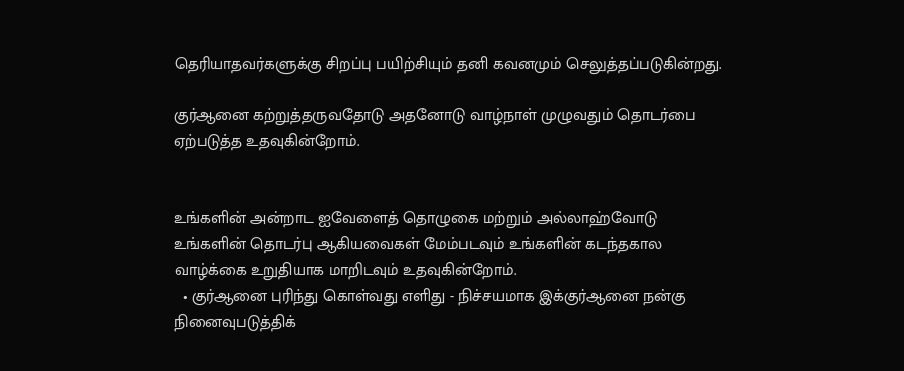தெரியாதவர்களுக்கு சிறப்பு பயிற்சியும் தனி கவனமும் செலுத்தப்படுகின்றது.

குர்ஆனை கற்றுத்தருவதோடு அதனோடு வாழ்நாள் முழுவதும் தொடர்பை ஏற்படுத்த உதவுகின்றோம்.


உங்களின் அன்றாட ஐவேளைத் தொழுகை மற்றும் அல்லாஹ்வோடு உங்களின் தொடர்பு ஆகியவைகள் மேம்படவும் உங்களின் கடந்தகால வாழ்க்கை உறுதியாக மாறிடவும் உதவுகின்றோம்.
  • குர்ஆனை புரிந்து கொள்வது எளிது - நிச்சயமாக இக்குர்ஆனை நன்கு நினைவுபடுத்திக்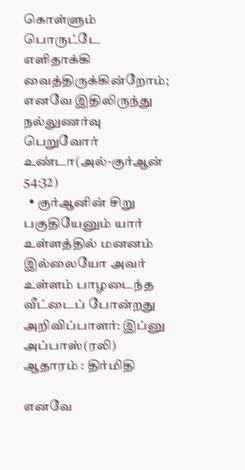கொள்ளும் பொருட்டே எளிதாக்கி வைத்திருக்கின்றோம்; எனவே இதிலிருந்து நல்லுணர்வு பெறுவோர் உண்டா(அல்-குர்ஆன் 54:32)
  • குர்ஆனின் சிறு பகுதியேனும் யார் உள்ளத்தில் மனனம் இல்லையோ அவர் உள்ளம் பாழடைந்த வீட்டைப் போன்றது
அறிவிப்பாளர்: இப்னு அப்பாஸ்(ரலி) ஆதாரம் : திர்மிதி

எனவே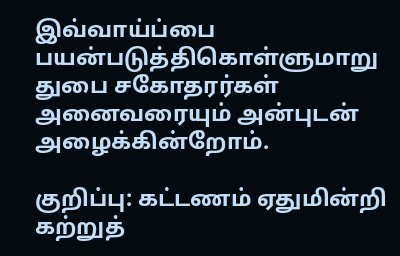இவ்வாய்ப்பை பயன்படுத்திகொள்ளுமாறு துபை சகோதரர்கள் அனைவரையும் அன்புடன் அழைக்கின்றோம்.

குறிப்பு: கட்டணம் ஏதுமின்றி கற்றுத்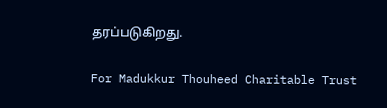தரப்படுகிறது.

For Madukkur Thouheed Charitable Trust